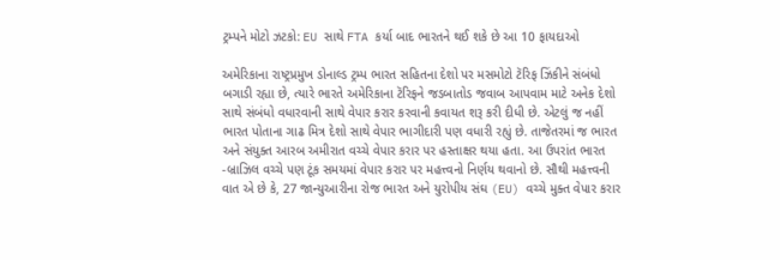ટ્રમ્પને મોટો ઝટકો: EU સાથે FTA કર્યા બાદ ભારતને થઈ શકે છે આ 10 ફાયદાઓ

અમેરિકાના રાષ્ટ્રપ્રમુખ ડોનાલ્ડ ટ્રમ્પ ભારત સહિતના દેશો પર મસમોટો ટૅરિફ ઝિંકીને સંબંધો બગાડી રહ્યા છે, ત્યારે ભારતે અમેરિકાના ટૅરિફને જડબાતોડ જવાબ આપવામ માટે અનેક દેશો સાથે સંબંધો વધારવાની સાથે વેપાર કરાર કરવાની કવાયત શરૂ કરી દીધી છે. એટલું જ નહીં ભારત પોતાના ગાઢ મિત્ર દેશો સાથે વેપાર ભાગીદારી પણ વધારી રહ્યું છે. તાજેતરમાં જ ભારત અને સંયુક્ત આરબ અમીરાત વચ્ચે વેપાર કરાર પર હસ્તાક્ષર થયા હતા. આ ઉપરાંત ભારત -બ્રાઝિલ વચ્ચે પણ ટૂંક સમયમાં વેપાર કરાર પર મહત્ત્વનો નિર્ણય થવાનો છે. સૌથી મહત્ત્વની વાત એ છે કે, 27 જાન્યુઆરીના રોજ ભારત અને યુરોપીય સંઘ (EU) વચ્ચે મુક્ત વેપાર કરાર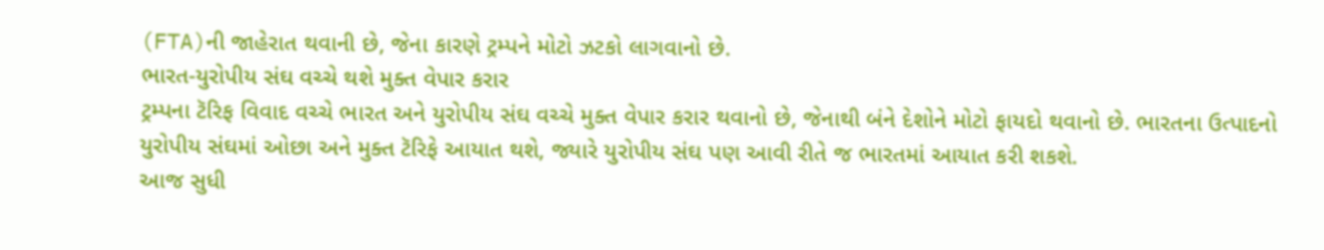(FTA)ની જાહેરાત થવાની છે, જેના કારણે ટ્રમ્પને મોટો ઝટકો લાગવાનો છે.
ભારત-યુરોપીય સંઘ વચ્ચે થશે મુક્ત વેપાર કરાર
ટ્રમ્પના ટૅરિફ વિવાદ વચ્ચે ભારત અને યુરોપીય સંઘ વચ્ચે મુક્ત વેપાર કરાર થવાનો છે, જેનાથી બંને દેશોને મોટો ફાયદો થવાનો છે. ભારતના ઉત્પાદનો યુરોપીય સંઘમાં ઓછા અને મુક્ત ટૅરિફે આયાત થશે, જ્યારે યુરોપીય સંઘ પણ આવી રીતે જ ભારતમાં આયાત કરી શકશે.
આજ સુધી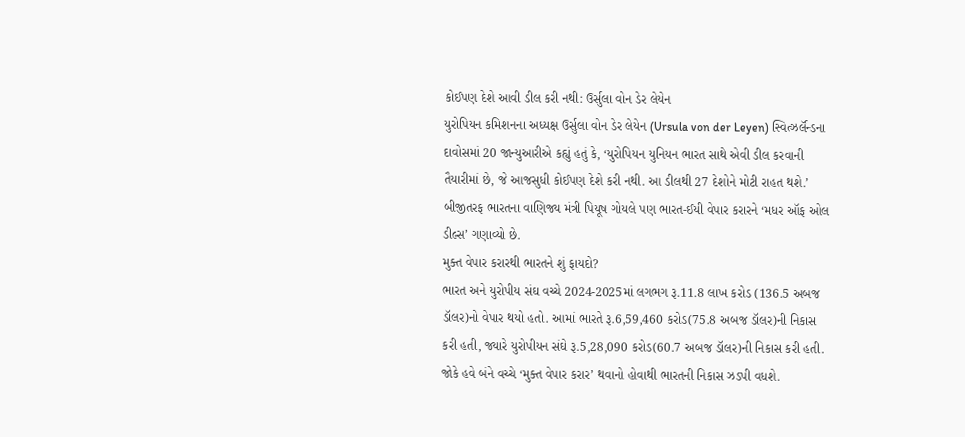કોઈપણ દેશે આવી ડીલ કરી નથી: ઉર્સુલા વોન ડેર લેયેન
યુરોપિયન કમિશનના અધ્યક્ષ ઉર્સુલા વોન ડેર લેયેન (Ursula von der Leyen) સ્વિત્ઝર્લૅન્ડના દાવોસમાં 20 જાન્યુઆરીએ કહ્યું હતું કે, ‘યુરોપિયન યુનિયન ભારત સાથે એવી ડીલ કરવાની તૈયારીમાં છે, જે આજસુધી કોઈપણ દેશે કરી નથી. આ ડીલથી 27 દેશોને મોટી રાહત થશે.’ બીજીતરફ ભારતના વાણિજ્ય મંત્રી પિયૂષ ગોયલે પણ ભારત-ઈયી વેપાર કરારને ‘મધર ઑફ ઓલ ડીલ્સ’ ગણાવ્યો છે.
મુક્ત વેપાર કરારથી ભારતને શું ફાયદો?
ભારત અને યુરોપીય સંઘ વચ્ચે 2024-2025માં લગભગ રૂ.11.8 લાખ કરોડ (136.5 અબજ ડૉલર)નો વેપાર થયો હતો. આમાં ભારતે રૂ.6,59,460 કરોડ(75.8 અબજ ડૉલર)ની નિકાસ કરી હતી, જ્યારે યુરોપીયન સંઘે રૂ.5,28,090 કરોડ(60.7 અબજ ડૉલર)ની નિકાસ કરી હતી. જોકે હવે બંને વચ્ચે ‘મુક્ત વેપાર કરાર’ થવાનો હોવાથી ભારતની નિકાસ ઝડપી વધશે.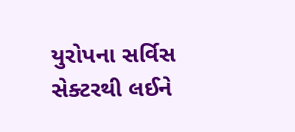યુરોપના સર્વિસ સેક્ટરથી લઈને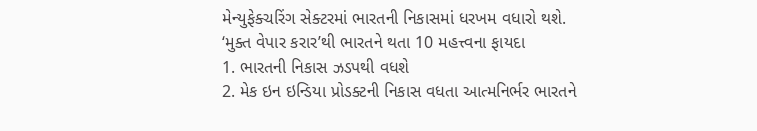મેન્યુફેક્ચરિંગ સેક્ટરમાં ભારતની નિકાસમાં ધરખમ વધારો થશે.
‘મુક્ત વેપાર કરાર’થી ભારતને થતા 10 મહત્ત્વના ફાયદા
1. ભારતની નિકાસ ઝડપથી વધશે
2. મેક ઇન ઇન્ડિયા પ્રોડક્ટની નિકાસ વધતા આત્મનિર્ભર ભારતને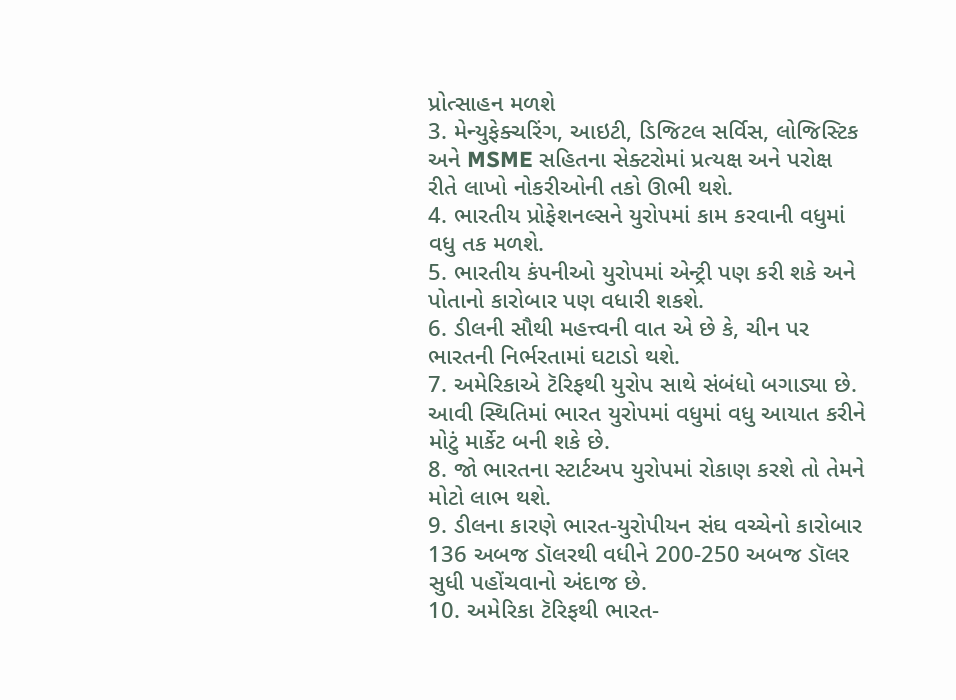પ્રોત્સાહન મળશે
3. મેન્યુફેક્ચરિંગ, આઇટી, ડિજિટલ સર્વિસ, લોજિસ્ટિક અને MSME સહિતના સેક્ટરોમાં પ્રત્યક્ષ અને પરોક્ષ રીતે લાખો નોકરીઓની તકો ઊભી થશે.
4. ભારતીય પ્રોફેશનલ્સને યુરોપમાં કામ કરવાની વધુમાં વધુ તક મળશે.
5. ભારતીય કંપનીઓ યુરોપમાં એન્ટ્રી પણ કરી શકે અને પોતાનો કારોબાર પણ વધારી શકશે.
6. ડીલની સૌથી મહત્ત્વની વાત એ છે કે, ચીન પર ભારતની નિર્ભરતામાં ઘટાડો થશે.
7. અમેરિકાએ ટૅરિફથી યુરોપ સાથે સંબંધો બગાડ્યા છે. આવી સ્થિતિમાં ભારત યુરોપમાં વધુમાં વધુ આયાત કરીને મોટું માર્કેટ બની શકે છે.
8. જો ભારતના સ્ટાર્ટઅપ યુરોપમાં રોકાણ કરશે તો તેમને મોટો લાભ થશે.
9. ડીલના કારણે ભારત-યુરોપીયન સંઘ વચ્ચેનો કારોબાર 136 અબજ ડૉલરથી વધીને 200-250 અબજ ડૉલર સુધી પહોંચવાનો અંદાજ છે.
10. અમેરિકા ટૅરિફથી ભારત-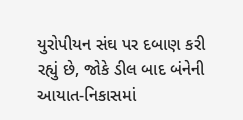યુરોપીયન સંઘ પર દબાણ કરી રહ્યું છે, જોકે ડીલ બાદ બંનેની આયાત-નિકાસમાં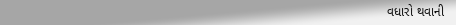વધારો થવાની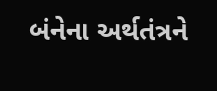બંનેના અર્થતંત્રને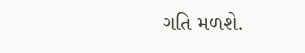ગતિ મળશે.